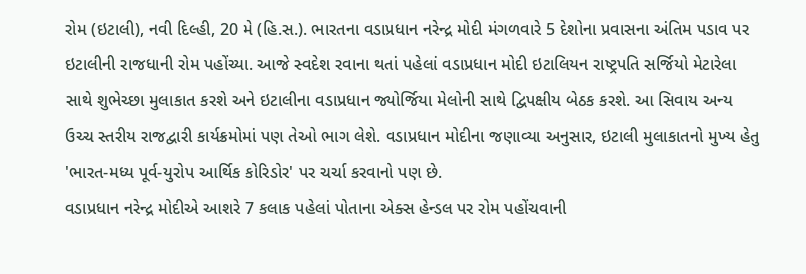રોમ (ઇટાલી), નવી દિલ્હી, 20 મે (હિ.સ.). ભારતના વડાપ્રધાન નરેન્દ્ર મોદી મંગળવારે 5 દેશોના પ્રવાસના અંતિમ પડાવ પર ઇટાલીની રાજધાની રોમ પહોંચ્યા. આજે સ્વદેશ રવાના થતાં પહેલાં વડાપ્રધાન મોદી ઇટાલિયન રાષ્ટ્રપતિ સર્જિયો મેટારેલા સાથે શુભેચ્છા મુલાકાત કરશે અને ઇટાલીના વડાપ્રધાન જ્યોર્જિયા મેલોની સાથે દ્વિપક્ષીય બેઠક કરશે. આ સિવાય અન્ય ઉચ્ચ સ્તરીય રાજદ્વારી કાર્યક્રમોમાં પણ તેઓ ભાગ લેશે. વડાપ્રધાન મોદીના જણાવ્યા અનુસાર, ઇટાલી મુલાકાતનો મુખ્ય હેતુ 'ભારત-મધ્ય પૂર્વ-યુરોપ આર્થિક કોરિડોર' પર ચર્ચા કરવાનો પણ છે.
વડાપ્રધાન નરેન્દ્ર મોદીએ આશરે 7 કલાક પહેલાં પોતાના એક્સ હેન્ડલ પર રોમ પહોંચવાની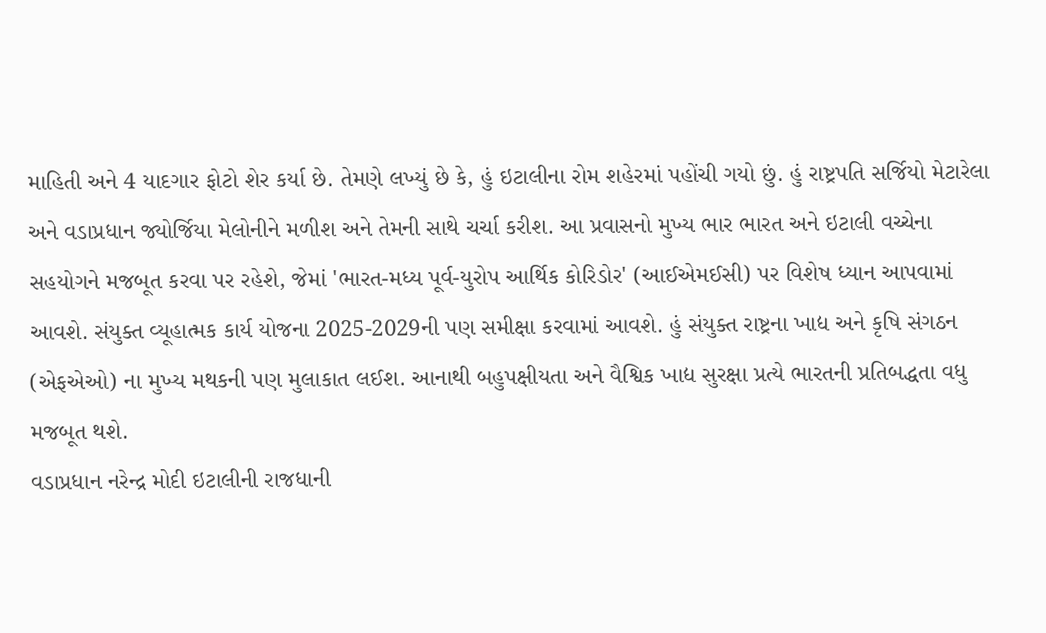માહિતી અને 4 યાદગાર ફોટો શેર કર્યા છે. તેમણે લખ્યું છે કે, હું ઇટાલીના રોમ શહેરમાં પહોંચી ગયો છું. હું રાષ્ટ્રપતિ સર્જિયો મેટારેલા અને વડાપ્રધાન જ્યોર્જિયા મેલોનીને મળીશ અને તેમની સાથે ચર્ચા કરીશ. આ પ્રવાસનો મુખ્ય ભાર ભારત અને ઇટાલી વચ્ચેના સહયોગને મજબૂત કરવા પર રહેશે, જેમાં 'ભારત-મધ્ય પૂર્વ-યુરોપ આર્થિક કોરિડોર' (આઈએમઈસી) પર વિશેષ ધ્યાન આપવામાં આવશે. સંયુક્ત વ્યૂહાત્મક કાર્ય યોજના 2025-2029ની પણ સમીક્ષા કરવામાં આવશે. હું સંયુક્ત રાષ્ટ્રના ખાદ્ય અને કૃષિ સંગઠન (એફએઓ) ના મુખ્ય મથકની પણ મુલાકાત લઈશ. આનાથી બહુપક્ષીયતા અને વૈશ્વિક ખાદ્ય સુરક્ષા પ્રત્યે ભારતની પ્રતિબદ્ધતા વધુ મજબૂત થશે.
વડાપ્રધાન નરેન્દ્ર મોદી ઇટાલીની રાજધાની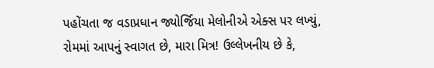પહોંચતા જ વડાપ્રધાન જ્યોર્જિયા મેલોનીએ એક્સ પર લખ્યું, રોમમાં આપનું સ્વાગત છે, મારા મિત્ર! ઉલ્લેખનીય છે કે,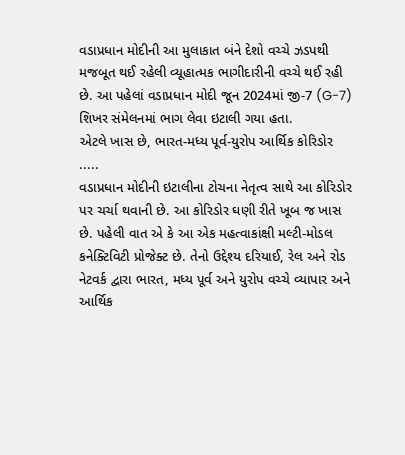વડાપ્રધાન મોદીની આ મુલાકાત બંને દેશો વચ્ચે ઝડપથી મજબૂત થઈ રહેલી વ્યૂહાત્મક ભાગીદારીની વચ્ચે થઈ રહી છે. આ પહેલાં વડાપ્રધાન મોદી જૂન 2024માં જી-7 (G-7) શિખર સંમેલનમાં ભાગ લેવા ઇટાલી ગયા હતા.
એટલે ખાસ છે, ભારત-મધ્ય પૂર્વ-યુરોપ આર્થિક કોરિડોર .....
વડાપ્રધાન મોદીની ઇટાલીના ટોચના નેતૃત્વ સાથે આ કોરિડોર પર ચર્ચા થવાની છે. આ કોરિડોર ઘણી રીતે ખૂબ જ ખાસ છે. પહેલી વાત એ કે આ એક મહત્વાકાંક્ષી મલ્ટી-મોડલ કનેક્ટિવિટી પ્રોજેક્ટ છે. તેનો ઉદ્દેશ્ય દરિયાઈ, રેલ અને રોડ નેટવર્ક દ્વારા ભારત, મધ્ય પૂર્વ અને યુરોપ વચ્ચે વ્યાપાર અને આર્થિક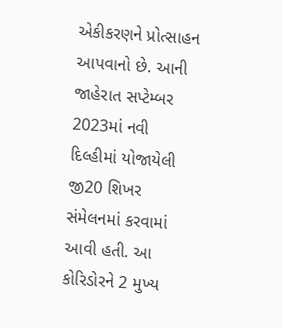એકીકરણને પ્રોત્સાહન આપવાનો છે. આની જાહેરાત સપ્ટેમ્બર 2023માં નવી દિલ્હીમાં યોજાયેલી જી20 શિખર સંમેલનમાં કરવામાં આવી હતી. આ કોરિડોરને 2 મુખ્ય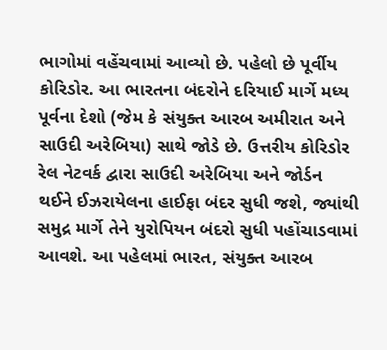ભાગોમાં વહેંચવામાં આવ્યો છે. પહેલો છે પૂર્વીય કોરિડોર. આ ભારતના બંદરોને દરિયાઈ માર્ગે મધ્ય પૂર્વના દેશો (જેમ કે સંયુક્ત આરબ અમીરાત અને સાઉદી અરેબિયા) સાથે જોડે છે. ઉત્તરીય કોરિડોર રેલ નેટવર્ક દ્વારા સાઉદી અરેબિયા અને જોર્ડન થઈને ઈઝરાયેલના હાઈફા બંદર સુધી જશે, જ્યાંથી સમુદ્ર માર્ગે તેને યુરોપિયન બંદરો સુધી પહોંચાડવામાં આવશે. આ પહેલમાં ભારત, સંયુક્ત આરબ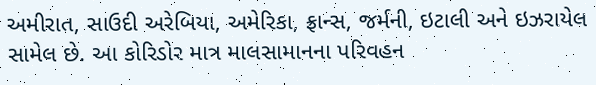અમીરાત, સાઉદી અરેબિયા, અમેરિકા, ફ્રાન્સ, જર્મની, ઇટાલી અને ઇઝરાયેલ સામેલ છે. આ કોરિડોર માત્ર માલસામાનના પરિવહન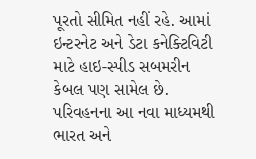પૂરતો સીમિત નહીં રહે. આમાં ઇન્ટરનેટ અને ડેટા કનેક્ટિવિટી માટે હાઇ-સ્પીડ સબમરીન કેબલ પણ સામેલ છે. પરિવહનના આ નવા માધ્યમથી ભારત અને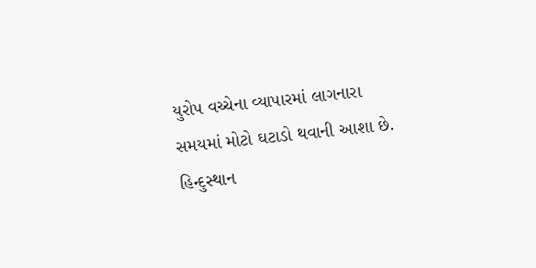યુરોપ વચ્ચેના વ્યાપારમાં લાગનારા સમયમાં મોટો ઘટાડો થવાની આશા છે.
હિન્દુસ્થાન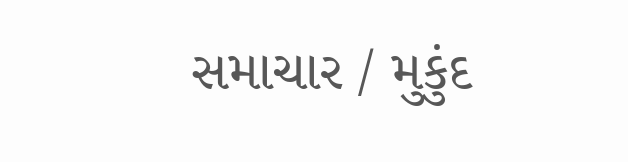સમાચાર / મુકુંદ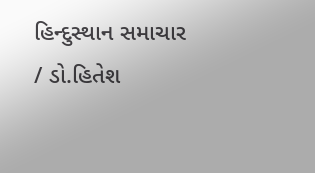હિન્દુસ્થાન સમાચાર / ડો.હિતેશ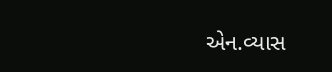એન.વ્યાસ